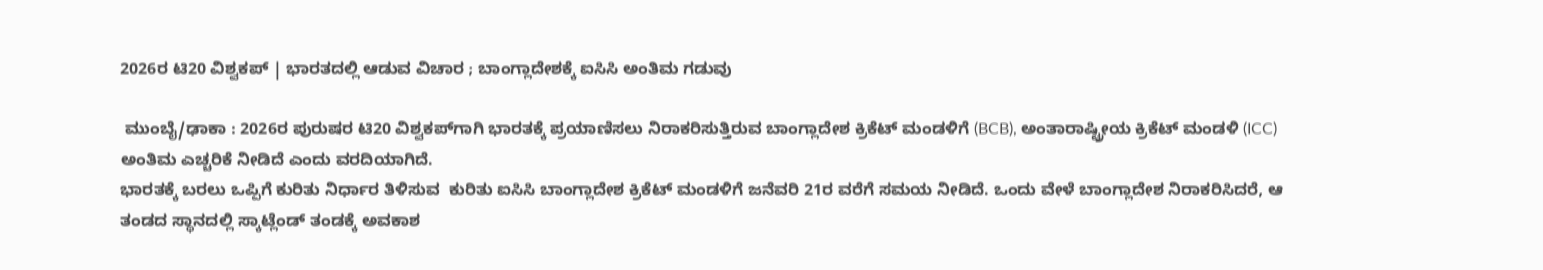2026ರ ಟಿ20 ವಿಶ್ವಕಪ್ | ಭಾರತದಲ್ಲಿ ಆಡುವ ವಿಚಾರ ; ಬಾಂಗ್ಲಾದೇಶಕ್ಕೆ ಐಸಿಸಿ ಅಂತಿಮ ಗಡುವು

 ಮುಂಬೈ/ಢಾಕಾ : 2026ರ ಪುರುಷರ ಟಿ20 ವಿಶ್ವಕಪ್‌ಗಾಗಿ ಭಾರತಕ್ಕೆ ಪ್ರಯಾಣಿಸಲು ನಿರಾಕರಿಸುತ್ತಿರುವ ಬಾಂಗ್ಲಾದೇಶ ಕ್ರಿಕೆಟ್ ಮಂಡಳಿಗೆ (BCB), ಅಂತಾರಾಷ್ಟ್ರೀಯ ಕ್ರಿಕೆಟ್ ಮಂಡಳಿ (ICC) ಅಂತಿಮ ಎಚ್ಚರಿಕೆ ನೀಡಿದೆ ಎಂದು ವರದಿಯಾಗಿದೆ.
ಭಾರತಕ್ಕೆ ಬರಲು ಒಪ್ಪಿಗೆ ಕುರಿತು ನಿರ್ಧಾರ ತಿಳಿಸುವ  ಕುರಿತು ಐಸಿಸಿ ಬಾಂಗ್ಲಾದೇಶ ಕ್ರಿಕೆಟ್ ಮಂಡಳಿಗೆ ಜನೆವರಿ 21ರ ವರೆಗೆ ಸಮಯ ನೀಡಿದೆ. ಒಂದು ವೇಳೆ ಬಾಂಗ್ಲಾದೇಶ ನಿರಾಕರಿಸಿದರೆ, ಆ ತಂಡದ ಸ್ಥಾನದಲ್ಲಿ ಸ್ಕಾಟ್ಲೆಂಡ್ ತಂಡಕ್ಕೆ ಅವಕಾಶ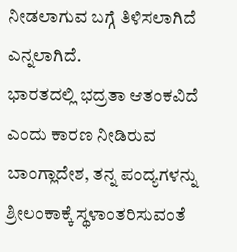ನೀಡಲಾಗುವ ಬಗ್ಗೆ ತಿಳಿಸಲಾಗಿದೆ ಎನ್ನಲಾಗಿದೆ.
ಭಾರತದಲ್ಲಿ ಭದ್ರತಾ ಆತಂಕವಿದೆ ಎಂದು ಕಾರಣ ನೀಡಿರುವ ಬಾಂಗ್ಲಾದೇಶ, ತನ್ನ ಪಂದ್ಯಗಳನ್ನು ಶ್ರೀಲಂಕಾಕ್ಕೆ ಸ್ಥಳಾಂತರಿಸುವಂತೆ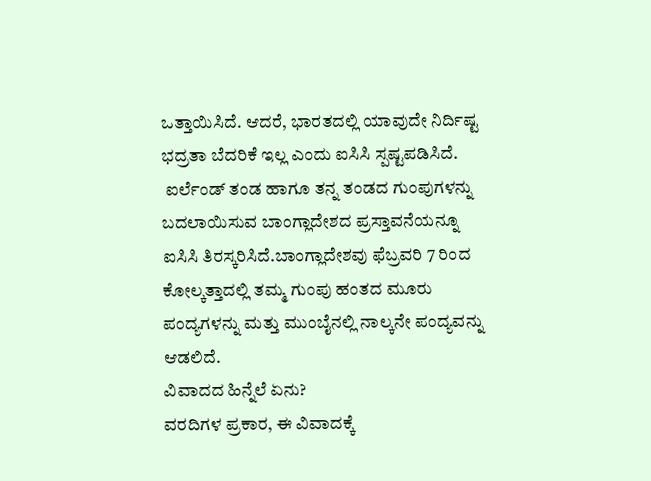ಒತ್ತಾಯಿಸಿದೆ. ಆದರೆ, ಭಾರತದಲ್ಲಿ ಯಾವುದೇ ನಿರ್ದಿಷ್ಟ ಭದ್ರತಾ ಬೆದರಿಕೆ ಇಲ್ಲ ಎಂದು ಐಸಿಸಿ ಸ್ಪಷ್ಟಪಡಿಸಿದೆ.
 ಐರ್ಲೆಂಡ್ ತಂಡ ಹಾಗೂ ತನ್ನ ತಂಡದ ಗುಂಪುಗಳನ್ನು ಬದಲಾಯಿಸುವ ಬಾಂಗ್ಲಾದೇಶದ ಪ್ರಸ್ತಾವನೆಯನ್ನೂ ಐಸಿಸಿ ತಿರಸ್ಕರಿಸಿದೆ.ಬಾಂಗ್ಲಾದೇಶವು ಫೆಬ್ರವರಿ 7 ರಿಂದ ಕೋಲ್ಕತ್ತಾದಲ್ಲಿ ತಮ್ಮ ಗುಂಪು ಹಂತದ ಮೂರು ಪಂದ್ಯಗಳನ್ನು ಮತ್ತು ಮುಂಬೈನಲ್ಲಿ ನಾಲ್ಕನೇ ಪಂದ್ಯವನ್ನು ಆಡಲಿದೆ.
ವಿವಾದದ ಹಿನ್ನೆಲೆ ಏನು?
ವರದಿಗಳ ಪ್ರಕಾರ, ಈ ವಿವಾದಕ್ಕೆ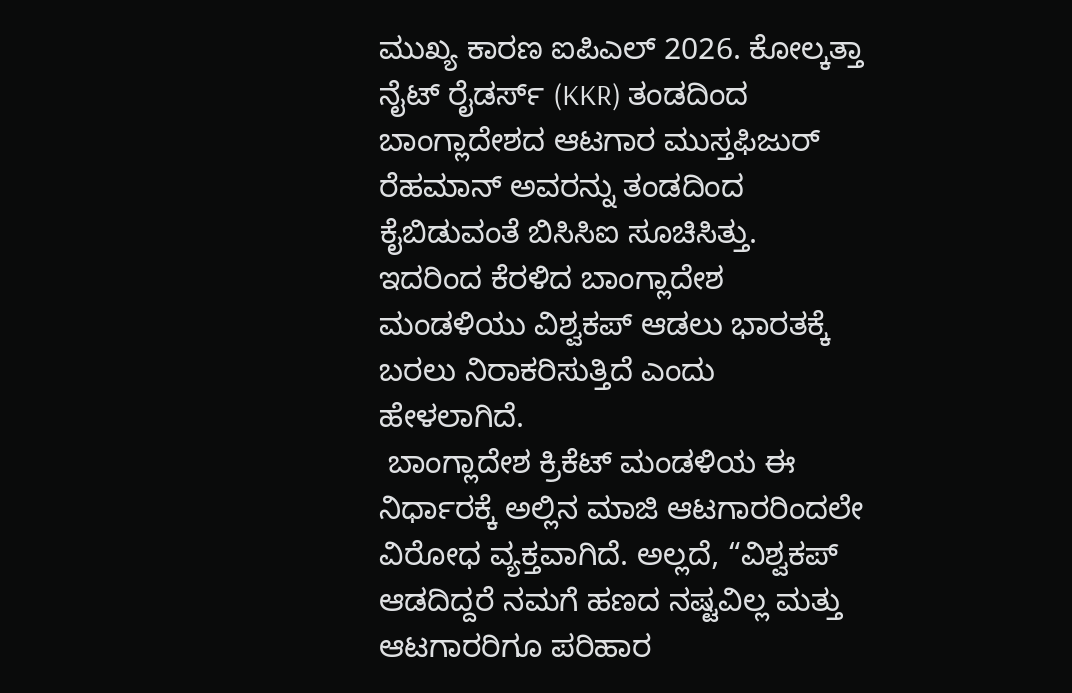ಮುಖ್ಯ ಕಾರಣ ಐಪಿಎಲ್ 2026. ಕೋಲ್ಕತ್ತಾ ನೈಟ್ ರೈಡರ್ಸ್ (KKR) ತಂಡದಿಂದ ಬಾಂಗ್ಲಾದೇಶದ ಆಟಗಾರ ಮುಸ್ತಫಿಜುರ್ ರೆಹಮಾನ್ ಅವರನ್ನು ತಂಡದಿಂದ ಕೈಬಿಡುವಂತೆ ಬಿಸಿಸಿಐ ಸೂಚಿಸಿತ್ತು.  ಇದರಿಂದ ಕೆರಳಿದ ಬಾಂಗ್ಲಾದೇಶ ಮಂಡಳಿಯು ವಿಶ್ವಕಪ್ ಆಡಲು ಭಾರತಕ್ಕೆ ಬರಲು ನಿರಾಕರಿಸುತ್ತಿದೆ ಎಂದು ಹೇಳಲಾಗಿದೆ.
 ಬಾಂಗ್ಲಾದೇಶ ಕ್ರಿಕೆಟ್ ಮಂಡಳಿಯ ಈ ನಿರ್ಧಾರಕ್ಕೆ ಅಲ್ಲಿನ ಮಾಜಿ ಆಟಗಾರರಿಂದಲೇ ವಿರೋಧ ವ್ಯಕ್ತವಾಗಿದೆ. ಅಲ್ಲದೆ, “ವಿಶ್ವಕಪ್ ಆಡದಿದ್ದರೆ ನಮಗೆ ಹಣದ ನಷ್ಟವಿಲ್ಲ ಮತ್ತು ಆಟಗಾರರಿಗೂ ಪರಿಹಾರ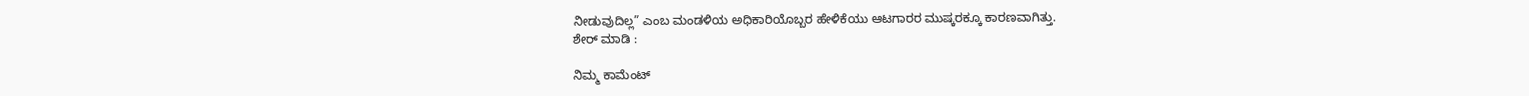ನೀಡುವುದಿಲ್ಲ” ಎಂಬ ಮಂಡಳಿಯ ಅಧಿಕಾರಿಯೊಬ್ಬರ ಹೇಳಿಕೆಯು ಆಟಗಾರರ ಮುಷ್ಕರಕ್ಕೂ ಕಾರಣವಾಗಿತ್ತು.
ಶೇರ್ ಮಾಡಿ :

ನಿಮ್ಮ ಕಾಮೆಂಟ್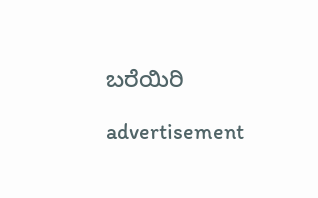ಬರೆಯಿರಿ

advertisement